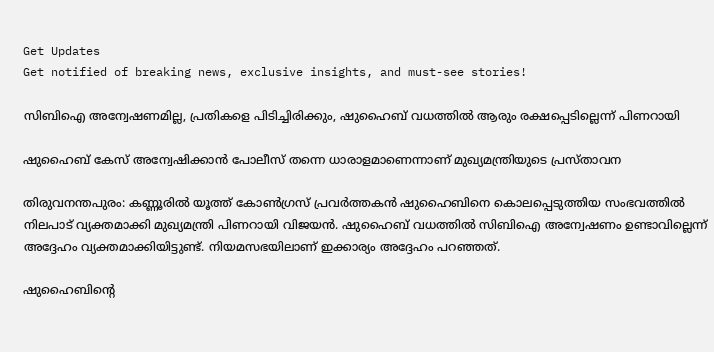Get Updates
Get notified of breaking news, exclusive insights, and must-see stories!

സിബിഐ അന്വേഷണമില്ല, പ്രതികളെ പിടിച്ചിരിക്കും, ഷുഹൈബ് വധത്തില്‍ ആരും രക്ഷപ്പെടില്ലെന്ന് പിണറായി

ഷുഹൈബ് കേസ് അന്വേഷിക്കാന്‍ പോലീസ് തന്നെ ധാരാളമാണെന്നാണ് മുഖ്യമന്ത്രിയുടെ പ്രസ്താവന

തിരുവനന്തപുരം: കണ്ണൂരില്‍ യൂത്ത് കോണ്‍ഗ്രസ് പ്രവര്‍ത്തകന്‍ ഷുഹൈബിനെ കൊലപ്പെടുത്തിയ സംഭവത്തില്‍ നിലപാട് വ്യക്തമാക്കി മുഖ്യമന്ത്രി പിണറായി വിജയന്‍. ഷുഹൈബ് വധത്തില്‍ സിബിഐ അന്വേഷണം ഉണ്ടാവില്ലെന്ന് അദ്ദേഹം വ്യക്തമാക്കിയിട്ടുണ്ട്. നിയമസഭയിലാണ് ഇക്കാര്യം അദ്ദേഹം പറഞ്ഞത്.

ഷുഹൈബിന്റെ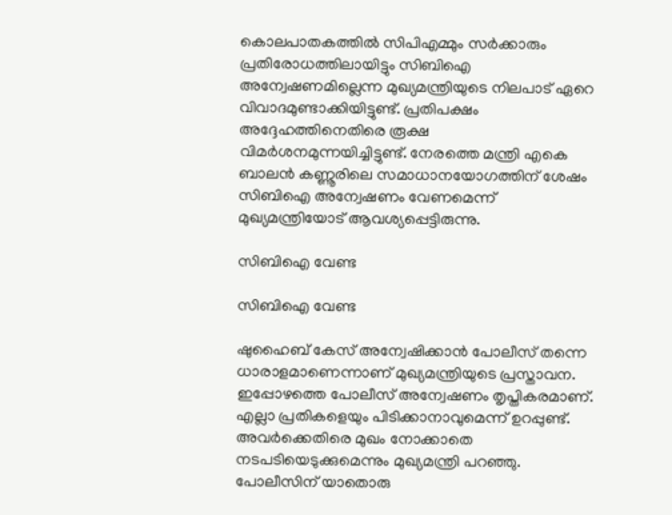കൊലപാതകത്തില്‍ സിപിഎമ്മും സര്‍ക്കാരും പ്രതിരോധത്തിലായിട്ടും സിബിഐ അന്വേഷണമില്ലെന്ന മുഖ്യമന്ത്രിയുടെ നിലപാട് ഏറെ വിവാദമുണ്ടാക്കിയിട്ടുണ്ട്. പ്രതിപക്ഷം അദ്ദേഹത്തിനെതിരെ രൂക്ഷ വിമര്‍ശനമുന്നയിച്ചിട്ടുണ്ട്. നേരത്തെ മന്ത്രി എകെ ബാലന്‍ കണ്ണൂരിലെ സമാധാനയോഗത്തിന് ശേഷം സിബിഐ അന്വേഷണം വേണമെന്ന് മുഖ്യമന്ത്രിയോട് ആവശ്യപ്പെട്ടിരുന്നു.

സിബിഐ വേണ്ട

സിബിഐ വേണ്ട

ഷുഹൈബ് കേസ് അന്വേഷിക്കാന്‍ പോലീസ് തന്നെ ധാരാളമാണെന്നാണ് മുഖ്യമന്ത്രിയുടെ പ്രസ്താവന. ഇപ്പോഴത്തെ പോലീസ് അന്വേഷണം തൃപ്തികരമാണ്. എല്ലാ പ്രതികളെയും പിടിക്കാനാവുമെന്ന് ഉറപ്പുണ്ട്. അവര്‍ക്കെതിരെ മുഖം നോക്കാതെ നടപടിയെടുക്കുമെന്നും മുഖ്യമന്ത്രി പറഞ്ഞു. പോലീസിന് യാതൊരു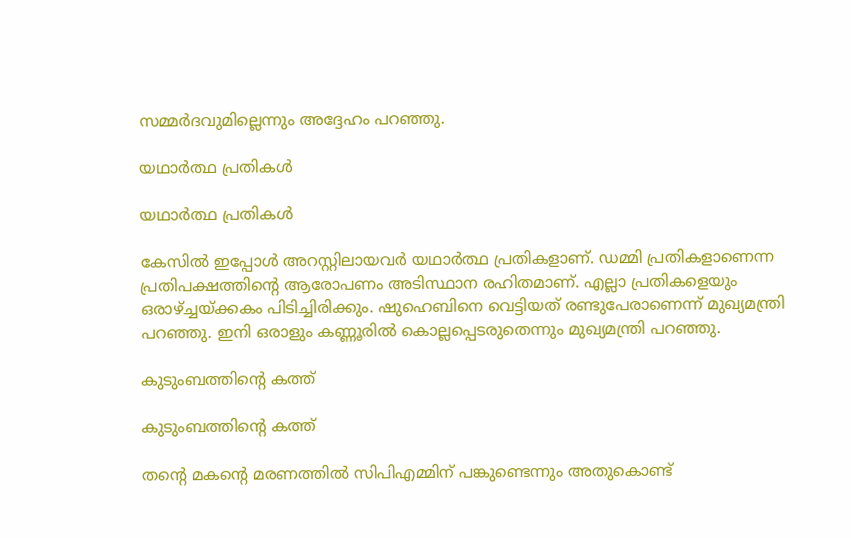സമ്മര്‍ദവുമില്ലെന്നും അദ്ദേഹം പറഞ്ഞു.

യഥാര്‍ത്ഥ പ്രതികള്‍

യഥാര്‍ത്ഥ പ്രതികള്‍

കേസില്‍ ഇപ്പോള്‍ അറസ്റ്റിലായവര്‍ യഥാര്‍ത്ഥ പ്രതികളാണ്. ഡമ്മി പ്രതികളാണെന്ന പ്രതിപക്ഷത്തിന്റെ ആരോപണം അടിസ്ഥാന രഹിതമാണ്. എല്ലാ പ്രതികളെയും ഒരാഴ്ച്ചയ്ക്കകം പിടിച്ചിരിക്കും. ഷുഹെബിനെ വെട്ടിയത് രണ്ടുപേരാണെന്ന് മുഖ്യമന്ത്രി പറഞ്ഞു. ഇനി ഒരാളും കണ്ണൂരില്‍ കൊല്ലപ്പെടരുതെന്നും മുഖ്യമന്ത്രി പറഞ്ഞു.

കുടുംബത്തിന്റെ കത്ത്

കുടുംബത്തിന്റെ കത്ത്

തന്റെ മകന്റെ മരണത്തില്‍ സിപിഎമ്മിന് പങ്കുണ്ടെന്നും അതുകൊണ്ട്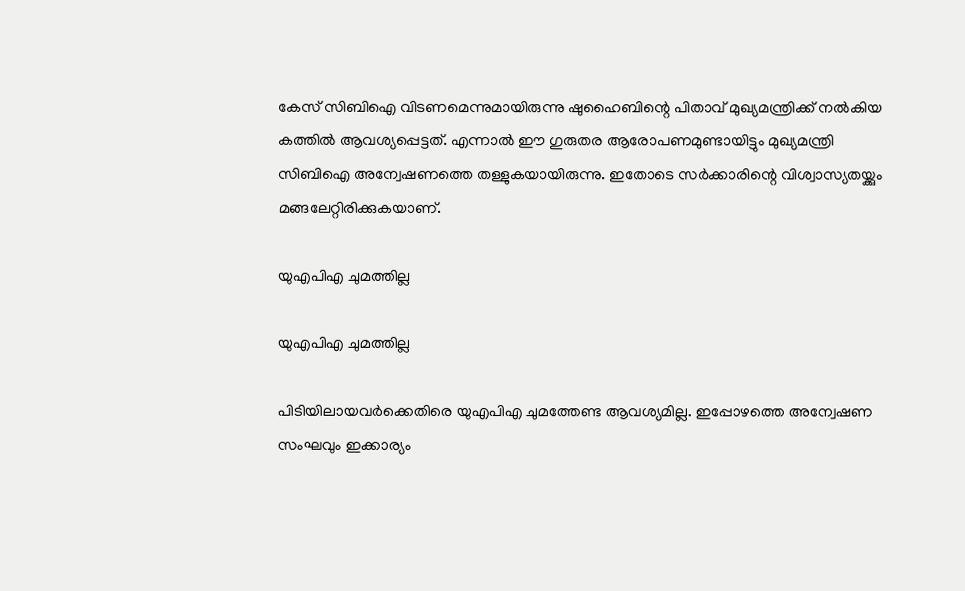കേസ് സിബിഐ വിടണമെന്നുമായിരുന്നു ഷുഹൈബിന്റെ പിതാവ് മുഖ്യമന്ത്രിക്ക് നല്‍കിയ കത്തില്‍ ആവശ്യപ്പെട്ടത്. എന്നാല്‍ ഈ ഗുരുതര ആരോപണമുണ്ടായിട്ടും മുഖ്യമന്ത്രി സിബിഐ അന്വേഷണത്തെ തള്ളുകയായിരുന്നു. ഇതോടെ സര്‍ക്കാരിന്റെ വിശ്വാസ്യതയ്ക്കും മങ്ങലേറ്റിരിക്കുകയാണ്.

യുഎപിഎ ചുമത്തില്ല

യുഎപിഎ ചുമത്തില്ല

പിടിയിലായവര്‍ക്കെതിരെ യുഎപിഎ ചുമത്തേണ്ട ആവശ്യമില്ല. ഇപ്പോഴത്തെ അന്വേഷണ സംഘവും ഇക്കാര്യം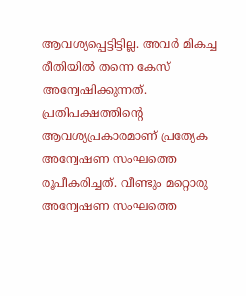ആവശ്യപ്പെട്ടിട്ടില്ല. അവര്‍ മികച്ച രീതിയില്‍ തന്നെ കേസ് അന്വേഷിക്കുന്നത്. പ്രതിപക്ഷത്തിന്റെ ആവശ്യപ്രകാരമാണ് പ്രത്യേക അന്വേഷണ സംഘത്തെ രൂപീകരിച്ചത്. വീണ്ടും മറ്റൊരു അന്വേഷണ സംഘത്തെ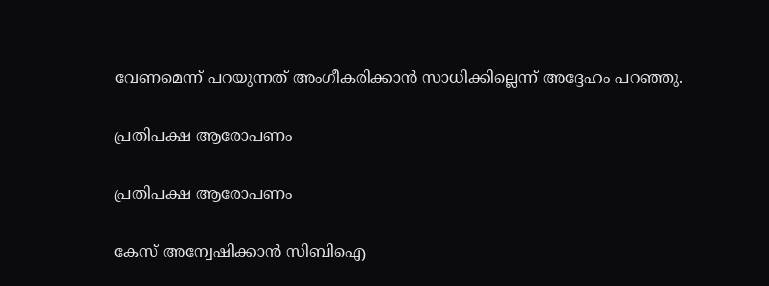വേണമെന്ന് പറയുന്നത് അംഗീകരിക്കാന്‍ സാധിക്കില്ലെന്ന് അദ്ദേഹം പറഞ്ഞു.

പ്രതിപക്ഷ ആരോപണം

പ്രതിപക്ഷ ആരോപണം

കേസ് അന്വേഷിക്കാന്‍ സിബിഐ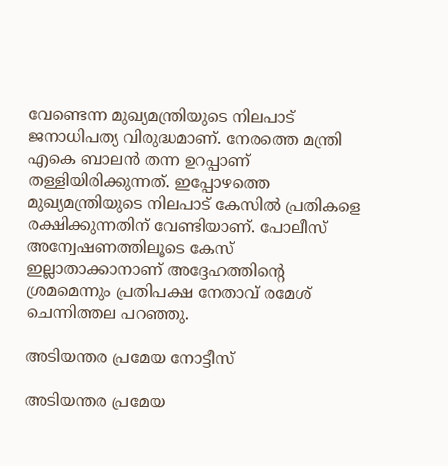വേണ്ടെന്ന മുഖ്യമന്ത്രിയുടെ നിലപാട് ജനാധിപത്യ വിരുദ്ധമാണ്. നേരത്തെ മന്ത്രി എകെ ബാലന്‍ തന്ന ഉറപ്പാണ് തള്ളിയിരിക്കുന്നത്. ഇപ്പോഴത്തെ മുഖ്യമന്ത്രിയുടെ നിലപാട് കേസില്‍ പ്രതികളെ രക്ഷിക്കുന്നതിന് വേണ്ടിയാണ്. പോലീസ് അന്വേഷണത്തിലൂടെ കേസ് ഇല്ലാതാക്കാനാണ് അദ്ദേഹത്തിന്റെ ശ്രമമെന്നും പ്രതിപക്ഷ നേതാവ് രമേശ് ചെന്നിത്തല പറഞ്ഞു.

അടിയന്തര പ്രമേയ നോട്ടീസ്

അടിയന്തര പ്രമേയ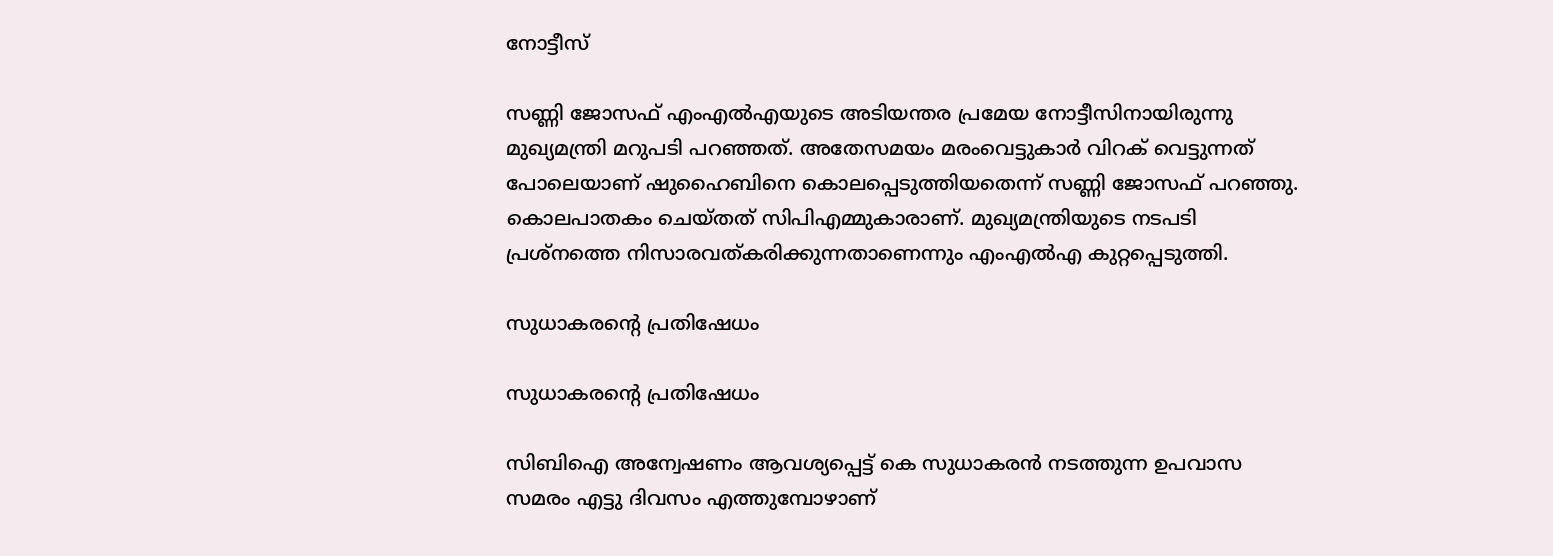നോട്ടീസ്

സണ്ണി ജോസഫ് എംഎല്‍എയുടെ അടിയന്തര പ്രമേയ നോട്ടീസിനായിരുന്നു മുഖ്യമന്ത്രി മറുപടി പറഞ്ഞത്. അതേസമയം മരംവെട്ടുകാര്‍ വിറക് വെട്ടുന്നത് പോലെയാണ് ഷുഹൈബിനെ കൊലപ്പെടുത്തിയതെന്ന് സണ്ണി ജോസഫ് പറഞ്ഞു. കൊലപാതകം ചെയ്തത് സിപിഎമ്മുകാരാണ്. മുഖ്യമന്ത്രിയുടെ നടപടി പ്രശ്‌നത്തെ നിസാരവത്കരിക്കുന്നതാണെന്നും എംഎല്‍എ കുറ്റപ്പെടുത്തി.

സുധാകരന്റെ പ്രതിഷേധം

സുധാകരന്റെ പ്രതിഷേധം

സിബിഐ അന്വേഷണം ആവശ്യപ്പെട്ട് കെ സുധാകരന്‍ നടത്തുന്ന ഉപവാസ സമരം എട്ടു ദിവസം എത്തുമ്പോഴാണ്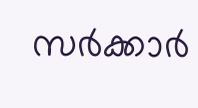സര്‍ക്കാര്‍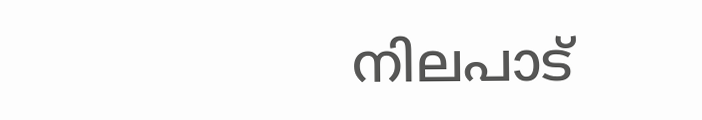നിലപാട്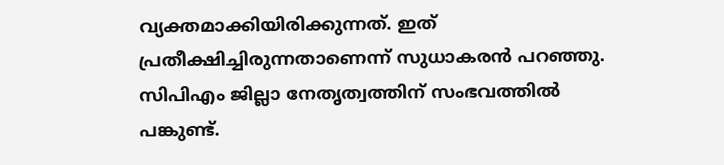വ്യക്തമാക്കിയിരിക്കുന്നത്. ഇത് പ്രതീക്ഷിച്ചിരുന്നതാണെന്ന് സുധാകരന്‍ പറഞ്ഞു. സിപിഎം ജില്ലാ നേതൃത്വത്തിന് സംഭവത്തില്‍ പങ്കുണ്ട്.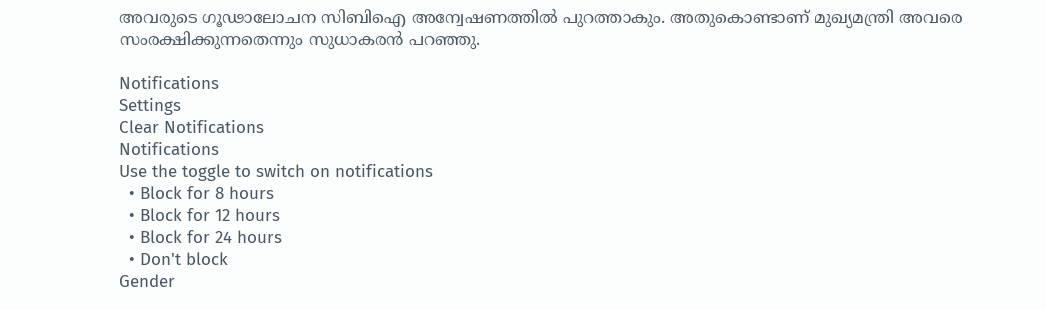അവരുടെ ഗൂഢാലോചന സിബിഐ അന്വേഷണത്തില്‍ പുറത്താകും. അതുകൊണ്ടാണ് മുഖ്യമന്ത്രി അവരെ സംരക്ഷിക്കുന്നതെന്നും സുധാകരന്‍ പറഞ്ഞു.

Notifications
Settings
Clear Notifications
Notifications
Use the toggle to switch on notifications
  • Block for 8 hours
  • Block for 12 hours
  • Block for 24 hours
  • Don't block
Gender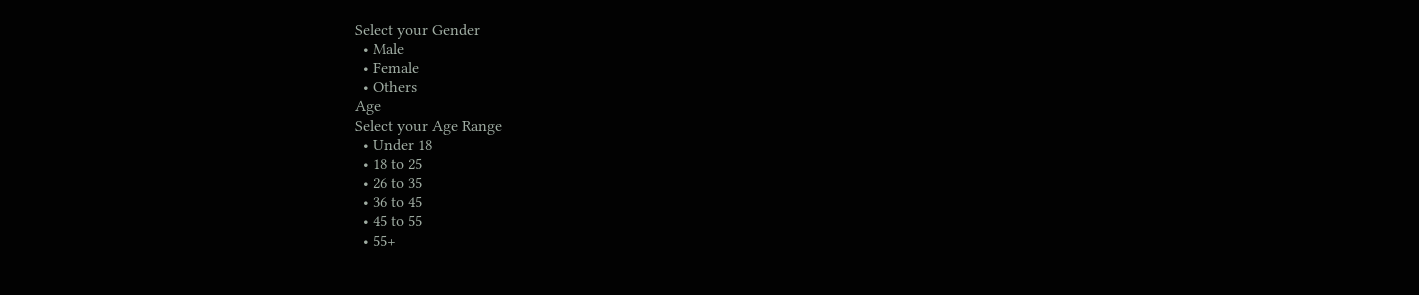Select your Gender
  • Male
  • Female
  • Others
Age
Select your Age Range
  • Under 18
  • 18 to 25
  • 26 to 35
  • 36 to 45
  • 45 to 55
  • 55+